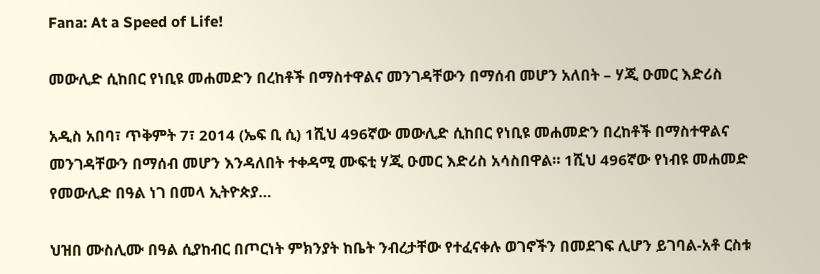Fana: At a Speed of Life!

መውሊድ ሲከበር የነቢዩ መሐመድን በረከቶች በማስተዋልና መንገዳቸውን በማሰብ መሆን አለበት – ሃጂ ዑመር እድሪስ

አዲስ አበባ፣ ጥቅምት 7፣ 2014 (ኤፍ ቢ ሲ) 1ሺህ 496ኛው መውሊድ ሲከበር የነቢዩ መሐመድን በረከቶች በማስተዋልና መንገዳቸውን በማሰብ መሆን እንዳለበት ተቀዳሚ ሙፍቲ ሃጂ ዑመር እድሪስ አሳስበዋል። 1ሺህ 496ኛው የነብዩ መሐመድ የመውሊድ በዓል ነገ በመላ ኢትዮጵያ…

ህዝበ ሙስሊሙ በዓል ሲያከብር በጦርነት ምክንያት ከቤት ንብረታቸው የተፈናቀሉ ወገኖችን በመደገፍ ሊሆን ይገባል-አቶ ርስቱ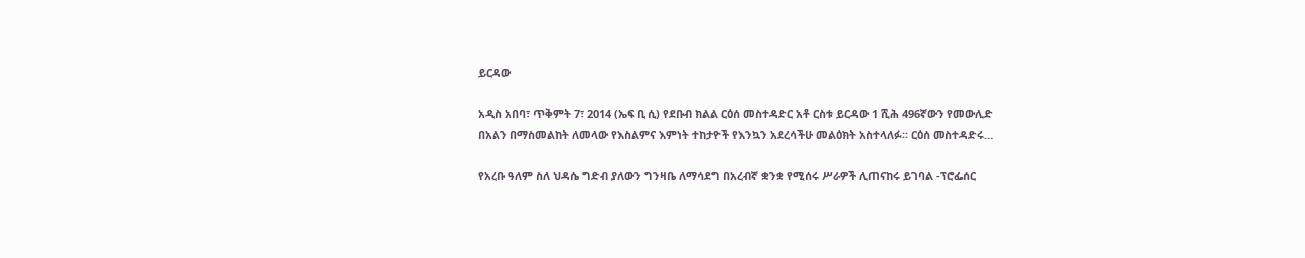ይርዳው

አዲስ አበባ፣ ጥቅምት 7፣ 2014 (ኤፍ ቢ ሲ) የደቡብ ክልል ርዕሰ መስተዳድር አቶ ርስቱ ይርዳው 1 ሺሕ 496ኛውን የመውሊድ በአልን በማስመልከት ለመላው የእስልምና እምነት ተከታዮች የእንኳን አደረሳችሁ መልዕክት አስተላለፉ፡፡ ርዕሰ መስተዳድሩ…

የአረቡ ዓለም ስለ ህዳሴ ግድብ ያለውን ግንዛቤ ለማሳደግ በአረብኛ ቋንቋ የሚሰሩ ሥራዎች ሊጠናከሩ ይገባል -ፕሮፌሰር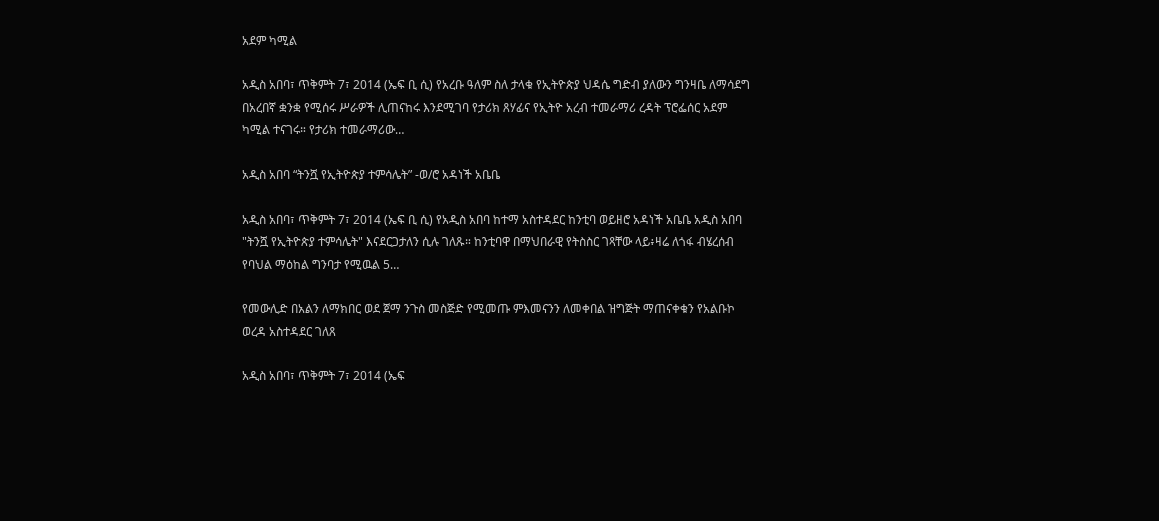አደም ካሚል

አዲስ አበባ፣ ጥቅምት 7፣ 2014 (ኤፍ ቢ ሲ) የአረቡ ዓለም ስለ ታላቁ የኢትዮጵያ ህዳሴ ግድብ ያለውን ግንዛቤ ለማሳደግ በአረበኛ ቋንቋ የሚሰሩ ሥራዎች ሊጠናከሩ እንደሚገባ የታሪክ ጸሃፊና የኢትዮ አረብ ተመራማሪ ረዳት ፕሮፌሰር አደም ካሚል ተናገሩ። የታሪክ ተመራማሪው…

አዲስ አበባ “ትንሿ የኢትዮጵያ ተምሳሌት” -ወ/ሮ አዳነች አቤቤ

አዲስ አበባ፣ ጥቅምት 7፣ 2014 (ኤፍ ቢ ሲ) የአዲስ አበባ ከተማ አስተዳደር ከንቲባ ወይዘሮ አዳነች አቤቤ አዲስ አበባ "ትንሿ የኢትዮጵያ ተምሳሌት" እናደርጋታለን ሲሉ ገለጹ። ከንቲባዋ በማህበራዊ የትስስር ገጻቸው ላይ፥ዛሬ ለጎፋ ብሄረሰብ የባህል ማዕከል ግንባታ የሚዉል 5…

የመውሊድ በአልን ለማክበር ወደ ጀማ ንጉስ መስጅድ የሚመጡ ምእመናንን ለመቀበል ዝግጅት ማጠናቀቁን የአልቡኮ ወረዳ አስተዳደር ገለጸ

አዲስ አበባ፣ ጥቅምት 7፣ 2014 (ኤፍ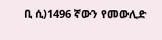ቢ ሲ)1496 ኛውን የመውሊድ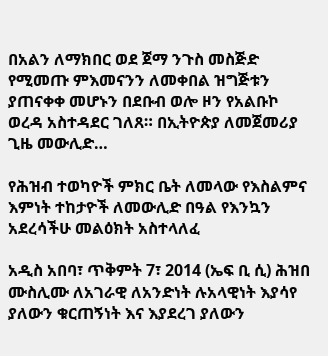በአልን ለማክበር ወደ ጀማ ንጉስ መስጅድ የሚመጡ ምእመናንን ለመቀበል ዝግጅቱን ያጠናቀቀ መሆኑን በደቡብ ወሎ ዞን የአልቡኮ ወረዳ አስተዳደር ገለጸ። በኢትዮጵያ ለመጀመሪያ ጊዜ መውሊድ…

የሕዝብ ተወካዮች ምክር ቤት ለመላው የእስልምና እምነት ተከታዮች ለመውሊድ በዓል የእንኳን አደረሳችሁ መልዕክት አስተላለፈ

አዲስ አበባ፣ ጥቅምት 7፣ 2014 (ኤፍ ቢ ሲ) ሕዝበ ሙስሊሙ ለአገራዊ ለአንድነት ሉአላዊነት እያሳየ ያለውን ቁርጠኝነት እና እያደረገ ያለውን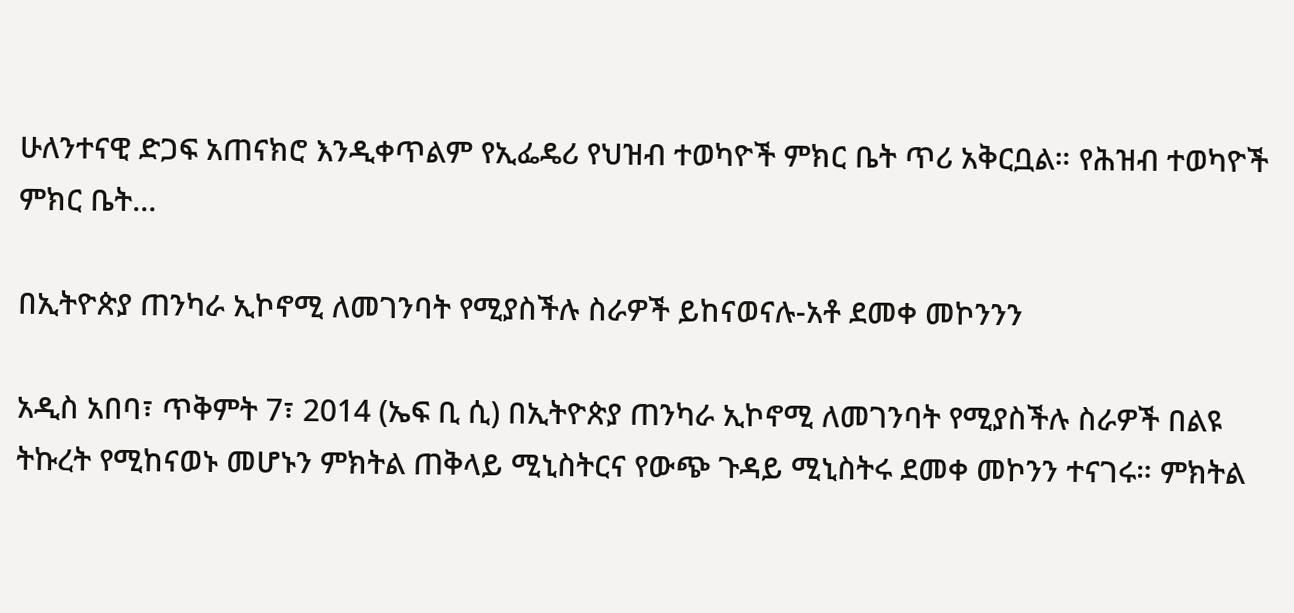ሁለንተናዊ ድጋፍ አጠናክሮ እንዲቀጥልም የኢፌዴሪ የህዝብ ተወካዮች ምክር ቤት ጥሪ አቅርቧል። የሕዝብ ተወካዮች ምክር ቤት…

በኢትዮጵያ ጠንካራ ኢኮኖሚ ለመገንባት የሚያስችሉ ስራዎች ይከናወናሉ-አቶ ደመቀ መኮንንን

አዲስ አበባ፣ ጥቅምት 7፣ 2014 (ኤፍ ቢ ሲ) በኢትዮጵያ ጠንካራ ኢኮኖሚ ለመገንባት የሚያስችሉ ስራዎች በልዩ ትኩረት የሚከናወኑ መሆኑን ምክትል ጠቅላይ ሚኒስትርና የውጭ ጉዳይ ሚኒስትሩ ደመቀ መኮንን ተናገሩ። ምክትል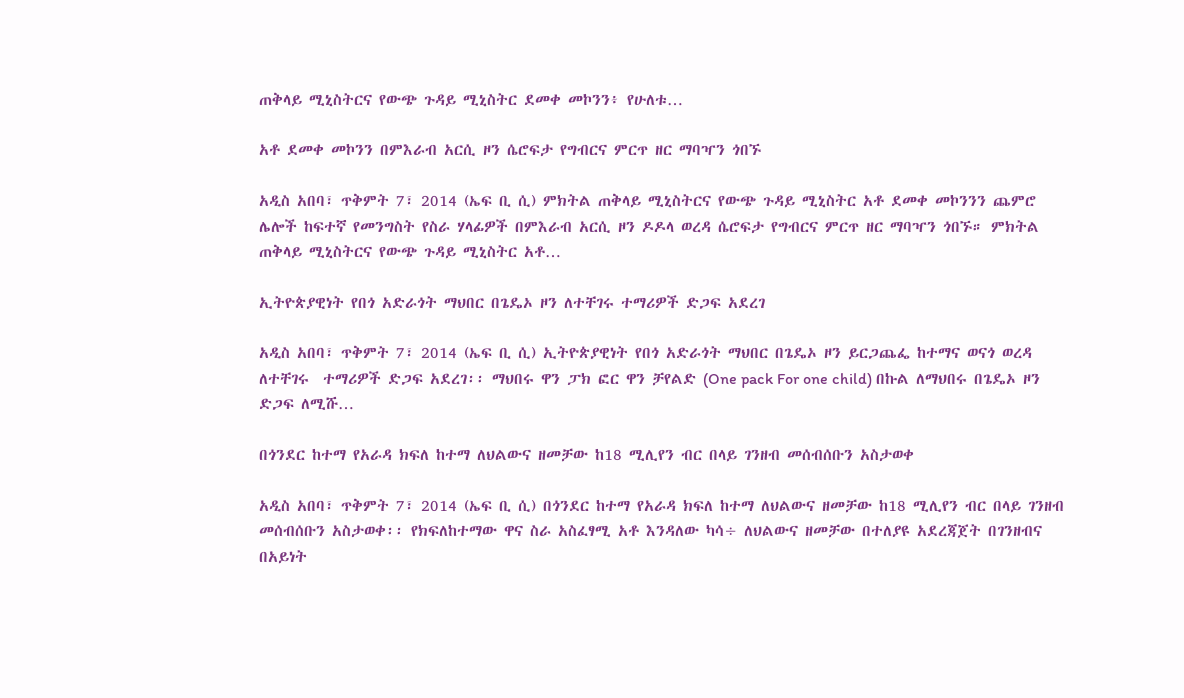ጠቅላይ ሚኒስትርና የውጭ ጉዳይ ሚኒስትር ደመቀ መኮንን፥ የሁለቱ…

አቶ ደመቀ መኮንን በምእራብ አርሲ ዞን ሴሮፍታ የግብርና ምርጥ ዘር ማባዣን ጎበኙ

አዲስ አበባ፣ ጥቅምት 7፣ 2014 (ኤፍ ቢ ሲ) ምክትል ጠቅላይ ሚኒስትርና የውጭ ጉዳይ ሚኒስትር አቶ ደመቀ መኮንንን ጨምሮ ሌሎች ከፍተኛ የመንግስት የስራ ሃላፊዎች በምእራብ አርሲ ዞን ዶዶላ ወረዳ ሴሮፍታ የግብርና ምርጥ ዘር ማባዣን ጎበኙ። ምክትል ጠቅላይ ሚኒስትርና የውጭ ጉዳይ ሚኒስትር አቶ…

ኢትዮጵያዊነት የበጎ አድራጎት ማህበር በጌዴኦ ዞን ለተቸገሩ ተማሪዎች ድጋፍ አደረገ

አዲስ አበባ፣ ጥቅምት 7፣ 2014 (ኤፍ ቢ ሲ) ኢትዮጵያዊነት የበጎ አድራጎት ማህበር በጌዴኦ ዞን ይርጋጨፌ ከተማና ወናጎ ወረዳ ለተቸገሩ  ተማሪዎች ድጋፍ አደረገ፡፡ ማህበሩ ዋን ፓክ ፎር ዋን ቻየልድ (One pack For one child) በኩል ለማህበሩ በጌዴኦ ዞን ድጋፍ ለሚሹ…

በጎንደር ከተማ የአራዳ ክፍለ ከተማ ለህልውና ዘመቻው ከ18 ሚሊየን ብር በላይ ገንዘብ መሰብሰቡን አስታወቀ

አዲስ አበባ፣ ጥቅምት 7፣ 2014 (ኤፍ ቢ ሲ) በጎንደር ከተማ የአራዳ ክፍለ ከተማ ለህልውና ዘመቻው ከ18 ሚሊየን ብር በላይ ገንዘብ መሰብሰቡን አስታወቀ፡፡ የክፍለከተማው ዋና ስራ አስፈፃሚ አቶ እንዳለው ካሳ÷ ለህልውና ዘመቻው በተለያዩ አደረጃጀት በገንዘብና በአይነት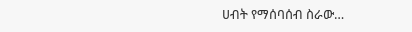ሀብት የማሰባሰብ ስራው…